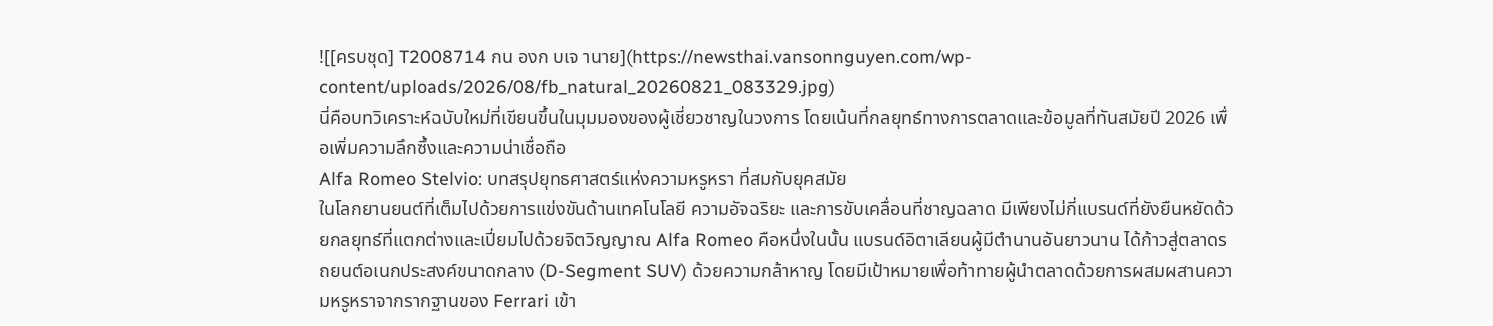![[ครบชุด] T2008714 กน องก บเจ านาย](https://newsthai.vansonnguyen.com/wp-content/uploads/2026/08/fb_natural_20260821_083329.jpg)
นี่คือบทวิเคราะห์ฉบับใหม่ที่เขียนขึ้นในมุมมองของผู้เชี่ยวชาญในวงการ โดยเน้นที่กลยุทธ์ทางการตลาดและข้อมูลที่ทันสมัยปี 2026 เพื่อเพิ่มความลึกซึ้งและความน่าเชื่อถือ
Alfa Romeo Stelvio: บทสรุปยุทธศาสตร์แห่งความหรูหรา ที่สมกับยุคสมัย
ในโลกยานยนต์ที่เต็มไปด้วยการแข่งขันด้านเทคโนโลยี ความอัจฉริยะ และการขับเคลื่อนที่ชาญฉลาด มีเพียงไม่กี่แบรนด์ที่ยังยืนหยัดด้วยกลยุทธ์ที่แตกต่างและเปี่ยมไปด้วยจิตวิญญาณ Alfa Romeo คือหนึ่งในนั้น แบรนด์อิตาเลียนผู้มีตำนานอันยาวนาน ได้ก้าวสู่ตลาดรถยนต์อเนกประสงค์ขนาดกลาง (D-Segment SUV) ด้วยความกล้าหาญ โดยมีเป้าหมายเพื่อท้าทายผู้นำตลาดด้วยการผสมผสานความหรูหราจากรากฐานของ Ferrari เข้า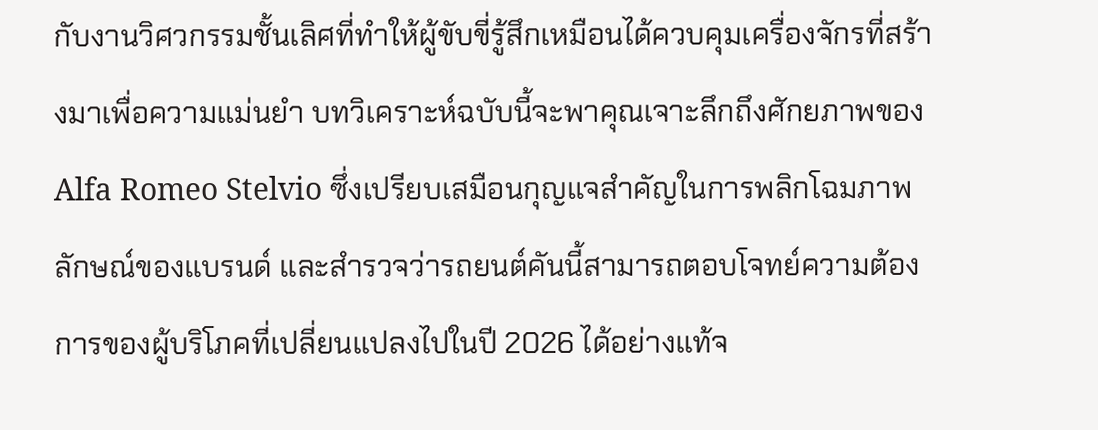กับงานวิศวกรรมชั้นเลิศที่ทำให้ผู้ขับขี่รู้สึกเหมือนได้ควบคุมเครื่องจักรที่สร้างมาเพื่อความแม่นยำ บทวิเคราะห์ฉบับนี้จะพาคุณเจาะลึกถึงศักยภาพของ Alfa Romeo Stelvio ซึ่งเปรียบเสมือนกุญแจสำคัญในการพลิกโฉมภาพลักษณ์ของแบรนด์ และสำรวจว่ารถยนต์คันนี้สามารถตอบโจทย์ความต้องการของผู้บริโภคที่เปลี่ยนแปลงไปในปี 2026 ได้อย่างแท้จ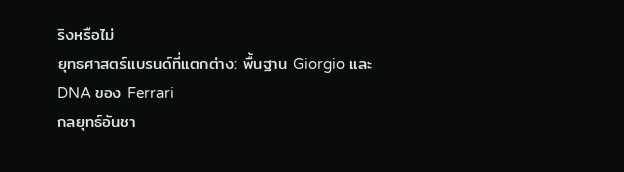ริงหรือไม่
ยุทธศาสตร์แบรนด์ที่แตกต่าง: พื้นฐาน Giorgio และ DNA ของ Ferrari
กลยุทธ์อันชา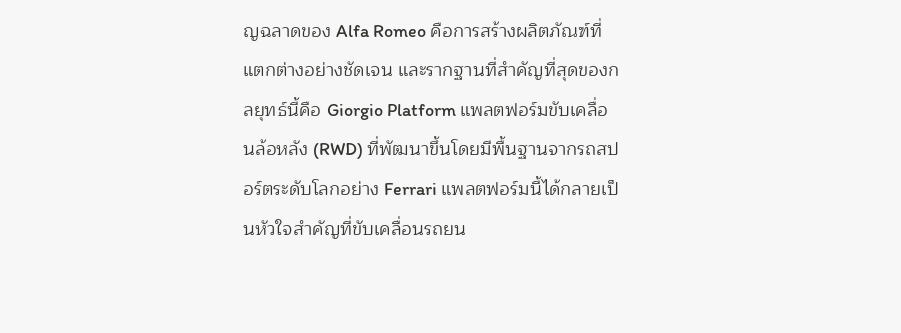ญฉลาดของ Alfa Romeo คือการสร้างผลิตภัณฑ์ที่แตกต่างอย่างชัดเจน และรากฐานที่สำคัญที่สุดของกลยุทธ์นี้คือ Giorgio Platform แพลตฟอร์มขับเคลื่อนล้อหลัง (RWD) ที่พัฒนาขึ้นโดยมีพื้นฐานจากรถสปอร์ตระดับโลกอย่าง Ferrari แพลตฟอร์มนี้ได้กลายเป็นหัวใจสำคัญที่ขับเคลื่อนรถยน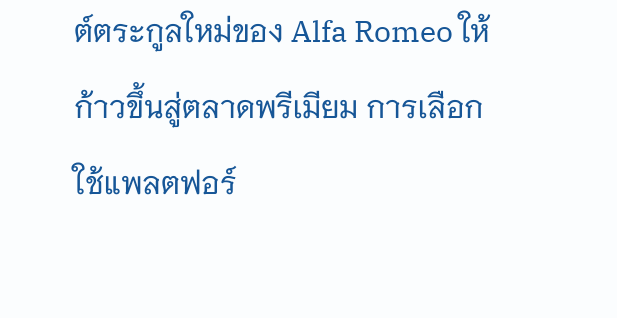ต์ตระกูลใหม่ของ Alfa Romeo ให้ก้าวขึ้นสู่ตลาดพรีเมียม การเลือกใช้แพลตฟอร์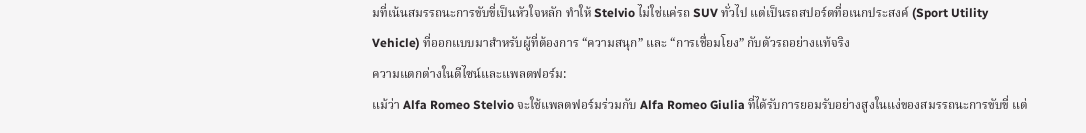มที่เน้นสมรรถนะการขับขี่เป็นหัวใจหลัก ทำให้ Stelvio ไม่ใช่แค่รถ SUV ทั่วไป แต่เป็นรถสปอร์ตที่อเนกประสงค์ (Sport Utility Vehicle) ที่ออกแบบมาสำหรับผู้ที่ต้องการ “ความสนุก” และ “การเชื่อมโยง” กับตัวรถอย่างแท้จริง
ความแตกต่างในดีไซน์และแพลตฟอร์ม:
แม้ว่า Alfa Romeo Stelvio จะใช้แพลตฟอร์มร่วมกับ Alfa Romeo Giulia ที่ได้รับการยอมรับอย่างสูงในแง่ของสมรรถนะการขับขี่ แต่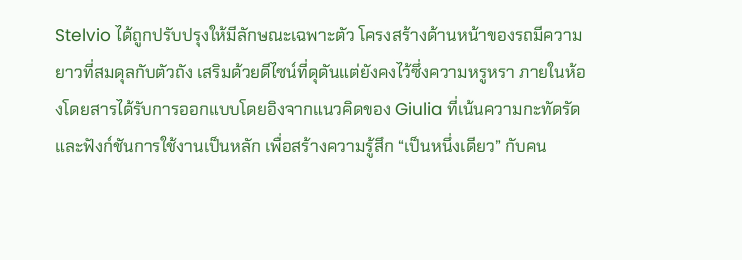Stelvio ได้ถูกปรับปรุงให้มีลักษณะเฉพาะตัว โครงสร้างด้านหน้าของรถมีความยาวที่สมดุลกับตัวถัง เสริมด้วยดีไซน์ที่ดุดันแต่ยังคงไว้ซึ่งความหรูหรา ภายในห้องโดยสารได้รับการออกแบบโดยอิงจากแนวคิดของ Giulia ที่เน้นความกะทัดรัดและฟังก์ชันการใช้งานเป็นหลัก เพื่อสร้างความรู้สึก “เป็นหนึ่งเดียว” กับคน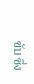ขับ ซึ่ง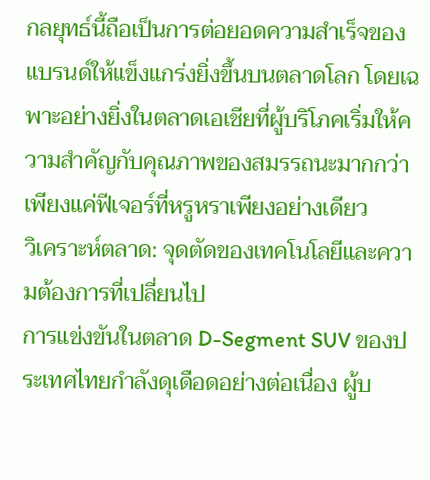กลยุทธ์นี้ถือเป็นการต่อยอดความสำเร็จของแบรนด์ให้แข็งแกร่งยิ่งขึ้นบนตลาดโลก โดยเฉพาะอย่างยิ่งในตลาดเอเชียที่ผู้บริโภคเริ่มให้ความสำคัญกับคุณภาพของสมรรถนะมากกว่าเพียงแค่ฟีเจอร์ที่หรูหราเพียงอย่างเดียว
วิเคราะห์ตลาด: จุดตัดของเทคโนโลยีและความต้องการที่เปลี่ยนไป
การแข่งขันในตลาด D-Segment SUV ของประเทศไทยกำลังดุเดือดอย่างต่อเนื่อง ผู้บ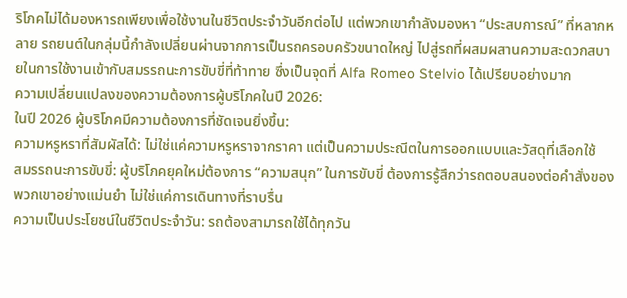ริโภคไม่ได้มองหารถเพียงเพื่อใช้งานในชีวิตประจำวันอีกต่อไป แต่พวกเขากำลังมองหา “ประสบการณ์” ที่หลากหลาย รถยนต์ในกลุ่มนี้กำลังเปลี่ยนผ่านจากการเป็นรถครอบครัวขนาดใหญ่ ไปสู่รถที่ผสมผสานความสะดวกสบายในการใช้งานเข้ากับสมรรถนะการขับขี่ที่ท้าทาย ซึ่งเป็นจุดที่ Alfa Romeo Stelvio ได้เปรียบอย่างมาก
ความเปลี่ยนแปลงของความต้องการผู้บริโภคในปี 2026:
ในปี 2026 ผู้บริโภคมีความต้องการที่ชัดเจนยิ่งขึ้น:
ความหรูหราที่สัมผัสได้: ไม่ใช่แค่ความหรูหราจากราคา แต่เป็นความประณีตในการออกแบบและวัสดุที่เลือกใช้
สมรรถนะการขับขี่: ผู้บริโภคยุคใหม่ต้องการ “ความสนุก” ในการขับขี่ ต้องการรู้สึกว่ารถตอบสนองต่อคำสั่งของพวกเขาอย่างแม่นยำ ไม่ใช่แค่การเดินทางที่ราบรื่น
ความเป็นประโยชน์ในชีวิตประจำวัน: รถต้องสามารถใช้ได้ทุกวัน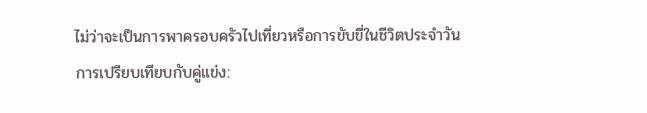ไม่ว่าจะเป็นการพาครอบครัวไปเที่ยวหรือการขับขี่ในชีวิตประจำวัน
การเปรียบเทียบกับคู่แข่ง: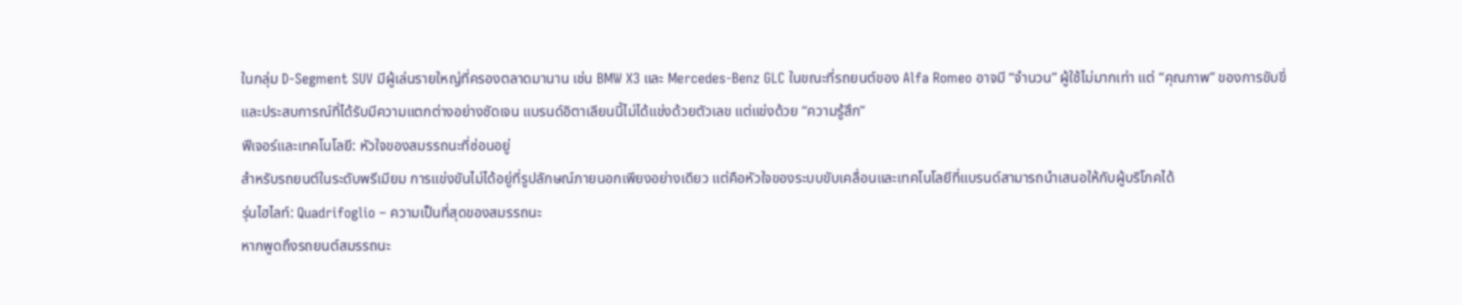ในกลุ่ม D-Segment SUV มีผู้เล่นรายใหญ่ที่ครองตลาดมานาน เช่น BMW X3 และ Mercedes-Benz GLC ในขณะที่รถยนต์ของ Alfa Romeo อาจมี “จำนวน” ผู้ใช้ไม่มากเท่า แต่ “คุณภาพ” ของการขับขี่และประสบการณ์ที่ได้รับมีความแตกต่างอย่างชัดเจน แบรนด์อิตาเลียนนี้ไม่ได้แข่งด้วยตัวเลข แต่แข่งด้วย “ความรู้สึก”
ฟีเจอร์และเทคโนโลยี: หัวใจของสมรรถนะที่ซ่อนอยู่
สำหรับรถยนต์ในระดับพรีเมียม การแข่งขันไม่ได้อยู่ที่รูปลักษณ์ภายนอกเพียงอย่างเดียว แต่คือหัวใจของระบบขับเคลื่อนและเทคโนโลยีที่แบรนด์สามารถนำเสนอให้กับผู้บริโภคได้
รุ่นไฮไลท์: Quadrifoglio – ความเป็นที่สุดของสมรรถนะ
หากพูดถึงรถยนต์สมรรถนะ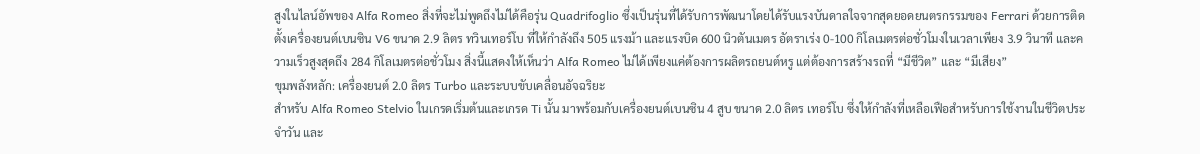สูงในไลน์อัพของ Alfa Romeo สิ่งที่จะไม่พูดถึงไม่ได้คือรุ่น Quadrifoglio ซึ่งเป็นรุ่นที่ได้รับการพัฒนาโดยได้รับแรงบันดาลใจจากสุดยอดยนตรกรรมของ Ferrari ด้วยการติดตั้งเครื่องยนต์เบนซิน V6 ขนาด 2.9 ลิตร ทวินเทอร์โบ ที่ให้กำลังถึง 505 แรงม้า และแรงบิด 600 นิวตันเมตร อัตราเร่ง 0-100 กิโลเมตรต่อชั่วโมงในเวลาเพียง 3.9 วินาที และความเร็วสูงสุดถึง 284 กิโลเมตรต่อชั่วโมง สิ่งนี้แสดงให้เห็นว่า Alfa Romeo ไม่ได้เพียงแค่ต้องการผลิตรถยนต์หรู แต่ต้องการสร้างรถที่ “มีชีวิต” และ “มีเสียง”
ขุมพลังหลัก: เครื่องยนต์ 2.0 ลิตร Turbo และระบบขับเคลื่อนอัจฉริยะ
สำหรับ Alfa Romeo Stelvio ในเกรดเริ่มต้นและเกรด Ti นั้น มาพร้อมกับเครื่องยนต์เบนซิน 4 สูบ ขนาด 2.0 ลิตร เทอร์โบ ซึ่งให้กำลังที่เหลือเฟือสำหรับการใช้งานในชีวิตประจำวัน และ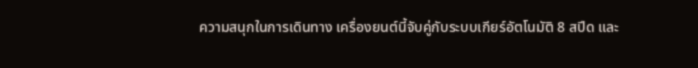ความสนุกในการเดินทาง เครื่องยนต์นี้จับคู่กับระบบเกียร์อัตโนมัติ 8 สปีด และ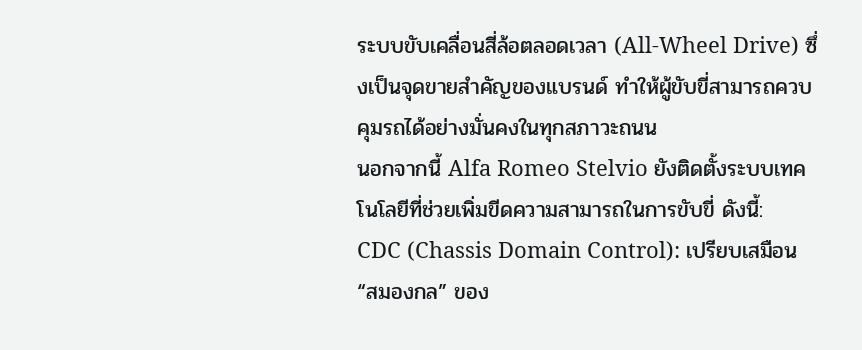ระบบขับเคลื่อนสี่ล้อตลอดเวลา (All-Wheel Drive) ซึ่งเป็นจุดขายสำคัญของแบรนด์ ทำให้ผู้ขับขี่สามารถควบคุมรถได้อย่างมั่นคงในทุกสภาวะถนน
นอกจากนี้ Alfa Romeo Stelvio ยังติดตั้งระบบเทคโนโลยีที่ช่วยเพิ่มขีดความสามารถในการขับขี่ ดังนี้:
CDC (Chassis Domain Control): เปรียบเสมือน “สมองกล” ของ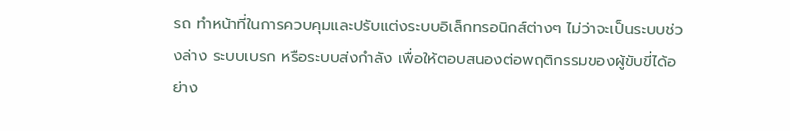รถ ทำหน้าที่ในการควบคุมและปรับแต่งระบบอิเล็กทรอนิกส์ต่างๆ ไม่ว่าจะเป็นระบบช่วงล่าง ระบบเบรก หรือระบบส่งกำลัง เพื่อให้ตอบสนองต่อพฤติกรรมของผู้ขับขี่ได้อย่าง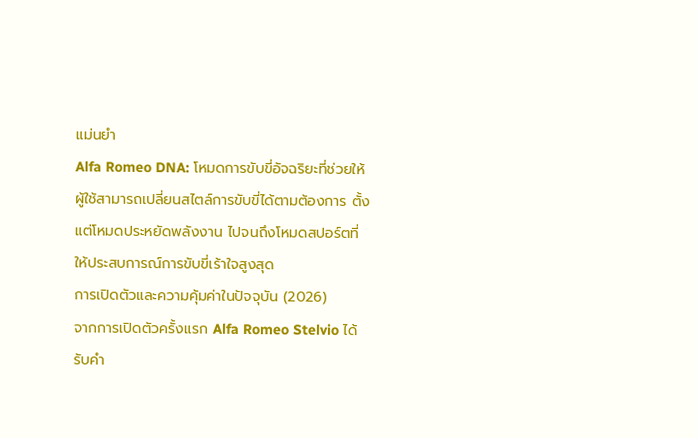แม่นยำ
Alfa Romeo DNA: โหมดการขับขี่อัจฉริยะที่ช่วยให้ผู้ใช้สามารถเปลี่ยนสไตล์การขับขี่ได้ตามต้องการ ตั้งแต่โหมดประหยัดพลังงาน ไปจนถึงโหมดสปอร์ตที่ให้ประสบการณ์การขับขี่เร้าใจสูงสุด
การเปิดตัวและความคุ้มค่าในปัจจุบัน (2026)
จากการเปิดตัวครั้งแรก Alfa Romeo Stelvio ได้รับคำ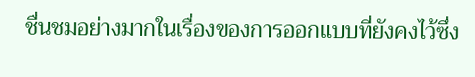ชื่นชมอย่างมากในเรื่องของการออกแบบที่ยังคงไว้ซึ่ง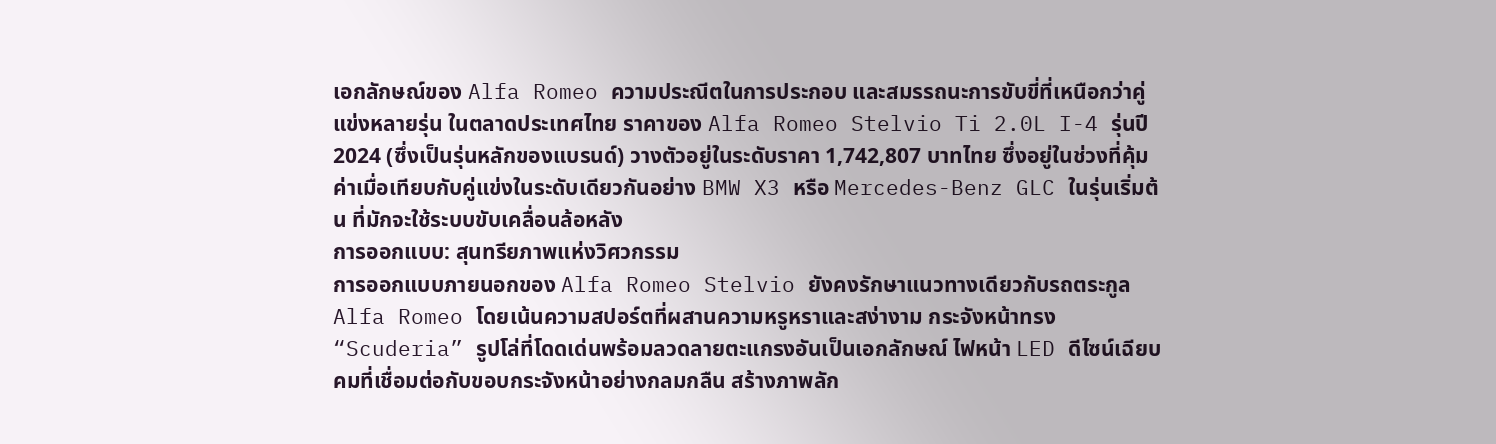เอกลักษณ์ของ Alfa Romeo ความประณีตในการประกอบ และสมรรถนะการขับขี่ที่เหนือกว่าคู่แข่งหลายรุ่น ในตลาดประเทศไทย ราคาของ Alfa Romeo Stelvio Ti 2.0L I-4 รุ่นปี 2024 (ซึ่งเป็นรุ่นหลักของแบรนด์) วางตัวอยู่ในระดับราคา 1,742,807 บาทไทย ซึ่งอยู่ในช่วงที่คุ้มค่าเมื่อเทียบกับคู่แข่งในระดับเดียวกันอย่าง BMW X3 หรือ Mercedes-Benz GLC ในรุ่นเริ่มต้น ที่มักจะใช้ระบบขับเคลื่อนล้อหลัง
การออกแบบ: สุนทรียภาพแห่งวิศวกรรม
การออกแบบภายนอกของ Alfa Romeo Stelvio ยังคงรักษาแนวทางเดียวกับรถตระกูล Alfa Romeo โดยเน้นความสปอร์ตที่ผสานความหรูหราและสง่างาม กระจังหน้าทรง “Scuderia” รูปโล่ที่โดดเด่นพร้อมลวดลายตะแกรงอันเป็นเอกลักษณ์ ไฟหน้า LED ดีไซน์เฉียบคมที่เชื่อมต่อกับขอบกระจังหน้าอย่างกลมกลืน สร้างภาพลัก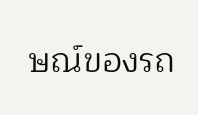ษณ์ของรถ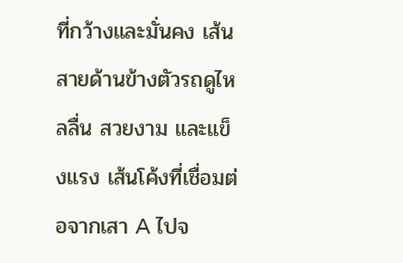ที่กว้างและมั่นคง เส้นสายด้านข้างตัวรถดูไหลลื่น สวยงาม และแข็งแรง เส้นโค้งที่เชื่อมต่อจากเสา A ไปจ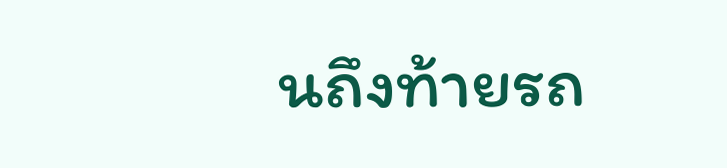นถึงท้ายรถ